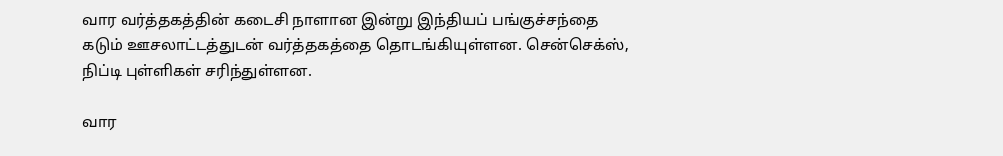வார வர்த்தகத்தின் கடைசி நாளான இன்று இந்தியப் பங்குச்சந்தை கடும் ஊசலாட்டத்துடன் வர்த்தகத்தை தொடங்கியுள்ளன. சென்செக்ஸ், நிப்டி புள்ளிகள் சரிந்துள்ளன.

வார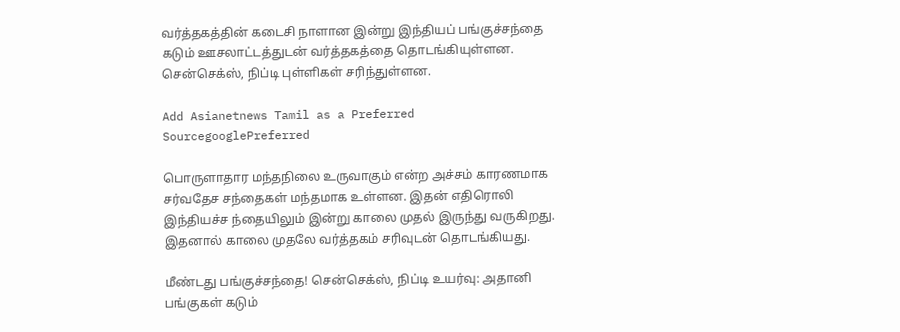வர்த்தகத்தின் கடைசி நாளான இன்று இந்தியப் பங்குச்சந்தை கடும் ஊசலாட்டத்துடன் வர்த்தகத்தை தொடங்கியுள்ளன. சென்செக்ஸ், நிப்டி புள்ளிகள் சரிந்துள்ளன.

Add Asianetnews Tamil as a Preferred SourcegooglePreferred

பொருளாதார மந்தநிலை உருவாகும் என்ற அச்சம் காரணமாக சர்வதேச சந்தைகள் மந்தமாக உள்ளன. இதன் எதிரொலி இந்தியச்ச ந்தையிலும் இன்று காலை முதல் இருந்து வருகிறது. இதனால் காலை முதலே வர்த்தகம் சரிவுடன் தொடங்கியது.

மீண்டது பங்குச்சந்தை! சென்செக்ஸ், நிப்டி உயர்வு: அதானி பங்குகள் கடும்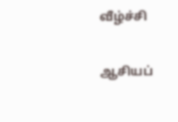வீழ்ச்சி

ஆசியப்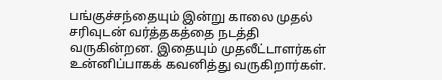பங்குச்சந்தையும் இன்று காலை முதல் சரிவுடன் வர்த்தகத்தை நடத்தி வருகின்றன. இதையும் முதலீட்டாளர்கள் உன்னிப்பாகக் கவனித்து வருகிறார்கள்.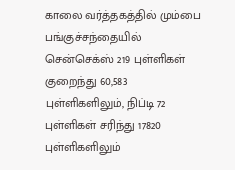காலை வர்த்தகத்தில் மும்பை பங்குச்சந்தையில் சென்செக்ஸ் 219 புள்ளிகள் குறைந்து 60,583 புள்ளிகளிலும், நிப்டி 72 புள்ளிகள் சரிந்து 17820 புள்ளிகளிலும்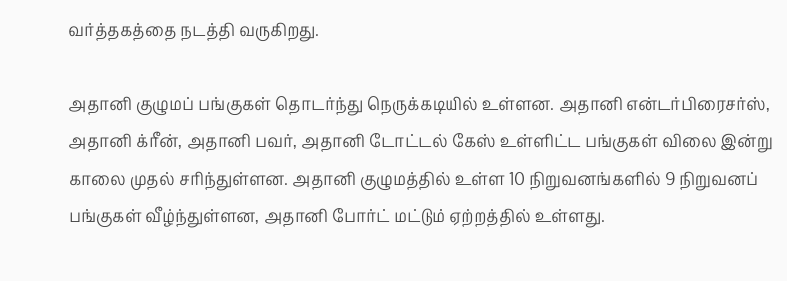வர்த்தகத்தை நடத்தி வருகிறது.

அதானி குழுமப் பங்குகள் தொடர்ந்து நெருக்கடியில் உள்ளன. அதானி என்டர்பிரைசர்ஸ், அதானி க்ரீன், அதானி பவர், அதானி டோட்டல் கேஸ் உள்ளிட்ட பங்குகள் விலை இன்று காலை முதல் சரிந்துள்ளன. அதானி குழுமத்தில் உள்ள 10 நிறுவனங்களில் 9 நிறுவனப் பங்குகள் வீழ்ந்துள்ளன, அதானி போர்ட் மட்டும் ஏற்றத்தில் உள்ளது.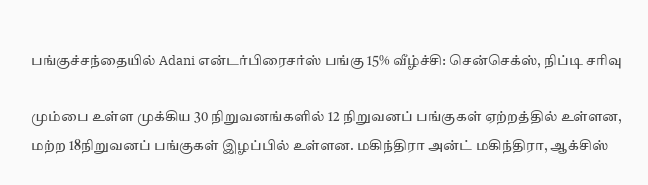பங்குச்சந்தையில் Adani என்டர்பிரைசர்ஸ் பங்கு 15% வீழ்ச்சி: சென்செக்ஸ், நிப்டி சரிவு

மும்பை உள்ள முக்கிய 30 நிறுவனங்களில் 12 நிறுவனப் பங்குகள் ஏற்றத்தில் உள்ளன, மற்ற 18நிறுவனப் பங்குகள் இழப்பில் உள்ளன. மகிந்திரா அன்ட் மகிந்திரா, ஆக்சிஸ்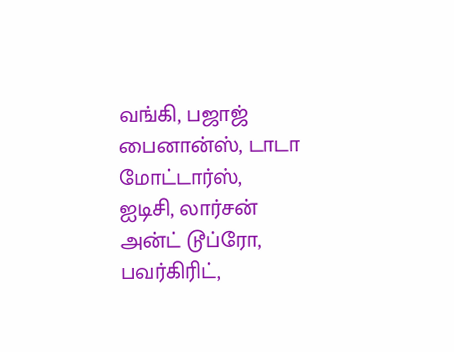வங்கி, பஜாஜ் பைனான்ஸ், டாடா மோட்டார்ஸ், ஐடிசி, லார்சன் அன்ட் டூப்ரோ, பவர்கிரிட்,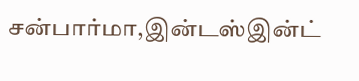சன்பார்மா,இன்டஸ்இன்ட்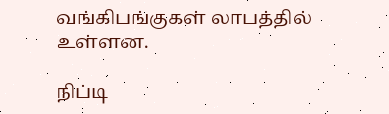வங்கிபங்குகள் லாபத்தில் உள்ளன.

நிப்டி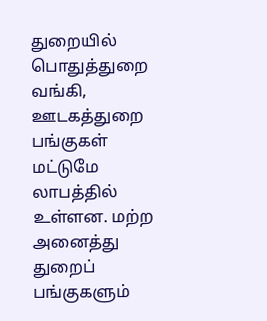துறையில் பொதுத்துறை வங்கி, ஊடகத்துறை பங்குகள் மட்டுமே லாபத்தில் உள்ளன. மற்ற அனைத்து துறைப் பங்குகளும்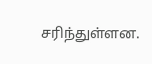சரிந்துள்ளன.